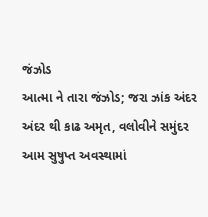જંઝોડ
આત્મા ને તારા જંઝોડ; જરા ઝાંક અંદર
અંદર થી કાઢ અમૃત, વલોવીને સમુંદર
આમ સુષુપ્ત અવસ્થામાં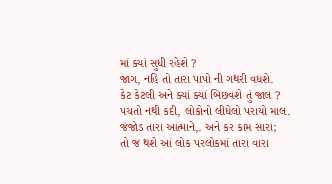માં ક્યાં સુધી રહેશે ?
જાગ, નહિ તો તારા પાપો ની ગથરી વધશે.
કેટ કેટલી અને ક્યાં ક્યાં બિછવશે તું જાલ ?
પચતો નથી કદી, લોકોનો લીધેલો પરાયો માલ.
જંજોડ તારા આત્માને,. અને કર કામ સારા;
તો જ થશે આં લોક પરલોકમાં તારા વારા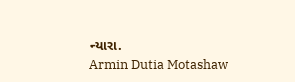ન્યારા.
Armin Dutia Motashaw